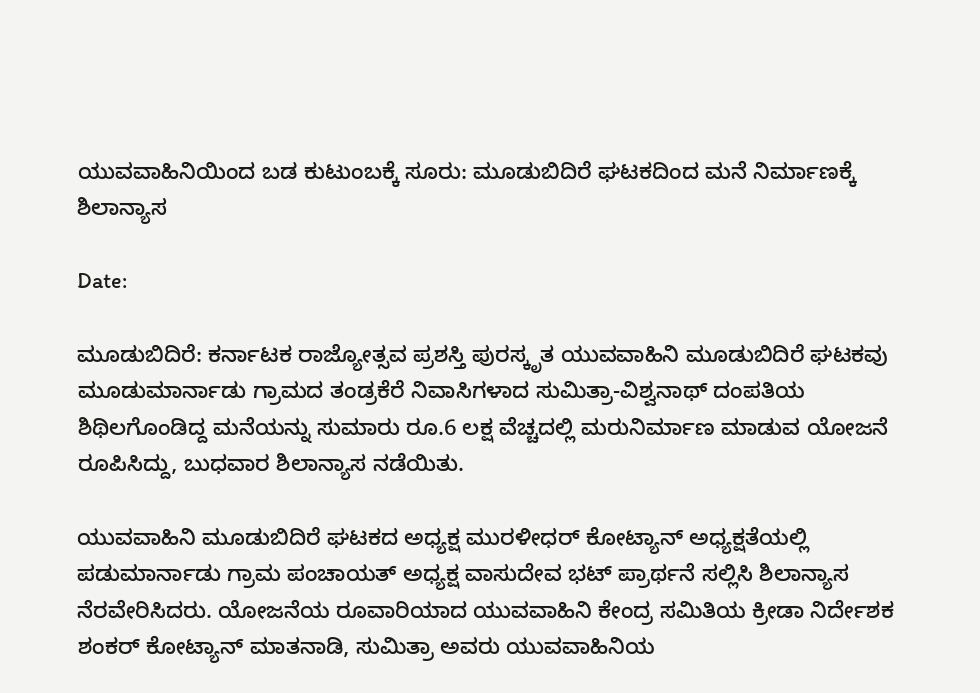ಯುವವಾಹಿನಿಯಿಂದ ಬಡ ಕುಟುಂಬಕ್ಕೆ ಸೂರು: ಮೂಡುಬಿದಿರೆ ಘಟಕದಿಂದ ಮನೆ ನಿರ್ಮಾಣಕ್ಕೆ ಶಿಲಾನ್ಯಾಸ

Date:

ಮೂಡುಬಿದಿರೆ: ಕರ್ನಾಟಕ ರಾಜ್ಯೋತ್ಸವ ಪ್ರಶಸ್ತಿ ಪುರಸ್ಕೃತ ಯುವವಾಹಿನಿ ಮೂಡುಬಿದಿರೆ ಘಟಕವು ಮೂಡುಮಾರ್ನಾಡು ಗ್ರಾಮದ ತಂಡ್ರಕೆರೆ ನಿವಾಸಿಗಳಾದ ಸುಮಿತ್ರಾ-ವಿಶ್ವನಾಥ್ ದಂಪತಿಯ ಶಿಥಿಲಗೊಂಡಿದ್ದ ಮನೆಯನ್ನು ಸುಮಾರು ರೂ.6 ಲಕ್ಷ ವೆಚ್ಚದಲ್ಲಿ ಮರುನಿರ್ಮಾಣ ಮಾಡುವ ಯೋಜನೆ ರೂಪಿಸಿದ್ದು, ಬುಧವಾರ ಶಿಲಾನ್ಯಾಸ ನಡೆಯಿತು.

ಯುವವಾಹಿನಿ ಮೂಡುಬಿದಿರೆ ಘಟಕದ ಅಧ್ಯಕ್ಷ ಮುರಳೀಧರ್ ಕೋಟ್ಯಾನ್ ಅಧ್ಯಕ್ಷತೆಯಲ್ಲಿ ಪಡುಮಾರ್ನಾಡು ಗ್ರಾಮ ಪಂಚಾಯತ್ ಅಧ್ಯಕ್ಷ ವಾಸುದೇವ ಭಟ್ ಪ್ರಾರ್ಥನೆ ಸಲ್ಲಿಸಿ ಶಿಲಾನ್ಯಾಸ ನೆರವೇರಿಸಿದರು. ಯೋಜನೆಯ ರೂವಾರಿಯಾದ ಯುವವಾಹಿನಿ ಕೇಂದ್ರ ಸಮಿತಿಯ ಕ್ರೀಡಾ ನಿರ್ದೇಶಕ ಶಂಕರ್ ಕೋಟ್ಯಾನ್ ಮಾತನಾಡಿ, ಸುಮಿತ್ರಾ ಅವರು ಯುವವಾಹಿನಿಯ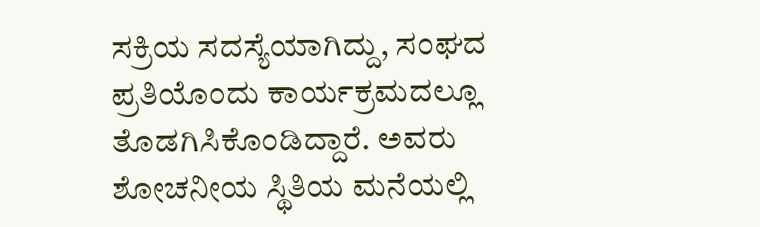ಸಕ್ರಿಯ ಸದಸ್ಯೆಯಾಗಿದ್ದು, ಸಂಘದ ಪ್ರತಿಯೊಂದು ಕಾರ್ಯಕ್ರಮದಲ್ಲೂ ತೊಡಗಿಸಿಕೊಂಡಿದ್ದಾರೆ. ಅವರು ಶೋಚನೀಯ ಸ್ಥಿತಿಯ ಮನೆಯಲ್ಲಿ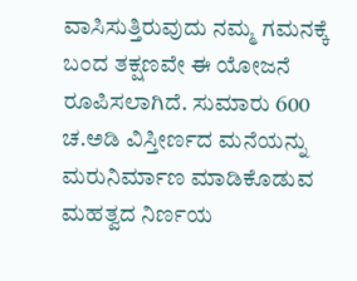ವಾಸಿಸುತ್ತಿರುವುದು ನಮ್ಮ ಗಮನಕ್ಕೆ ಬಂದ ತಕ್ಷಣವೇ ಈ ಯೋಜನೆ ರೂಪಿಸಲಾಗಿದೆ. ಸುಮಾರು 600 ಚ.ಅಡಿ ವಿಸ್ತೀರ್ಣದ ಮನೆಯನ್ನು ಮರುನಿರ್ಮಾಣ ಮಾಡಿಕೊಡುವ ಮಹತ್ವದ ನಿರ್ಣಯ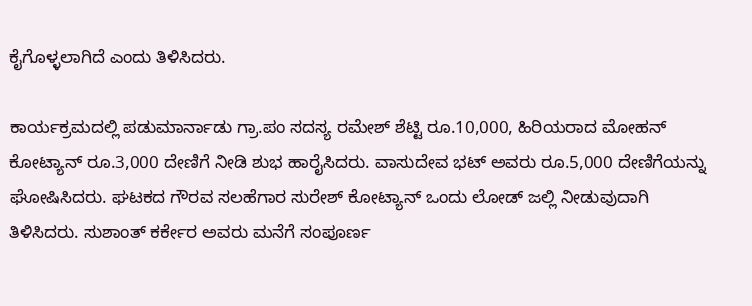ಕೈಗೊಳ್ಳಲಾಗಿದೆ ಎಂದು ತಿಳಿಸಿದರು.

ಕಾರ್ಯಕ್ರಮದಲ್ಲಿ ಪಡುಮಾರ್ನಾಡು ಗ್ರಾ.ಪಂ ಸದಸ್ಯ ರಮೇಶ್ ಶೆಟ್ಟಿ ರೂ.10,000, ಹಿರಿಯರಾದ ಮೋಹನ್ ಕೋಟ್ಯಾನ್ ರೂ.3,000 ದೇಣಿಗೆ ನೀಡಿ ಶುಭ ಹಾರೈಸಿದರು. ವಾಸುದೇವ ಭಟ್ ಅವರು ರೂ.5,000 ದೇಣಿಗೆಯನ್ನು ಘೋಷಿಸಿದರು. ಘಟಕದ ಗೌರವ ಸಲಹೆಗಾರ ಸುರೇಶ್ ಕೋಟ್ಯಾನ್ ಒಂದು ಲೋಡ್ ಜಲ್ಲಿ ನೀಡುವುದಾಗಿ ತಿಳಿಸಿದರು. ಸುಶಾಂತ್ ಕರ್ಕೇರ ಅವರು ಮನೆಗೆ ಸಂಪೂರ್ಣ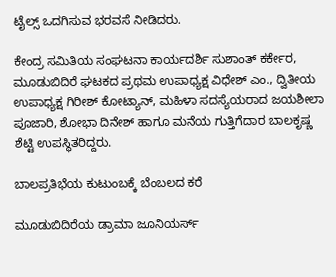ಟೈಲ್ಸ್ ಒದಗಿಸುವ ಭರವಸೆ ನೀಡಿದರು.

ಕೇಂದ್ರ ಸಮಿತಿಯ ಸಂಘಟನಾ ಕಾರ್ಯದರ್ಶಿ ಸುಶಾಂತ್ ಕರ್ಕೇರ, ಮೂಡುಬಿದಿರೆ ಘಟಕದ ಪ್ರಥಮ ಉಪಾಧ್ಯಕ್ಷ ವಿಧೇಶ್ ಎಂ., ದ್ವಿತೀಯ ಉಪಾಧ್ಯಕ್ಷ ಗಿರೀಶ್ ಕೋಟ್ಯಾನ್, ಮಹಿಳಾ ಸದಸ್ಯೆಯರಾದ ಜಯಶೀಲಾ ಪೂಜಾರಿ, ಶೋಭಾ ದಿನೇಶ್ ಹಾಗೂ ಮನೆಯ ಗುತ್ತಿಗೆದಾರ ಬಾಲಕೃಷ್ಣ ಶೆಟ್ಟಿ ಉಪಸ್ಥಿತರಿದ್ದರು.

ಬಾಲಪ್ರತಿಭೆಯ ಕುಟುಂಬಕ್ಕೆ ಬೆಂಬಲದ ಕರೆ

ಮೂಡುಬಿದಿರೆಯ ಡ್ರಾಮಾ ಜೂನಿಯರ್ಸ್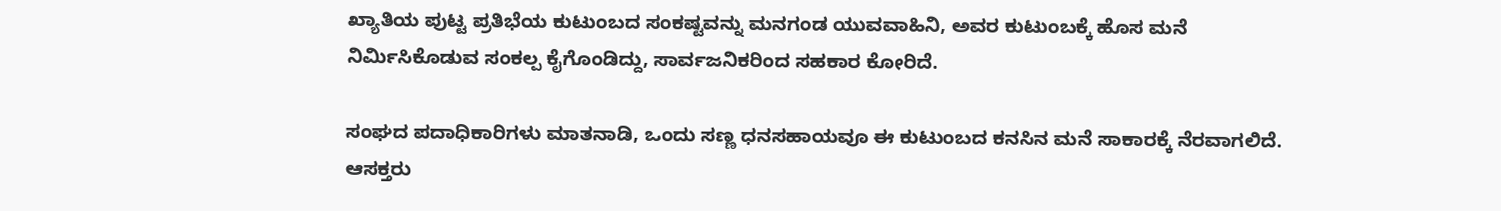ಖ್ಯಾತಿಯ ಪುಟ್ಟ ಪ್ರತಿಭೆಯ ಕುಟುಂಬದ ಸಂಕಷ್ಟವನ್ನು ಮನಗಂಡ ಯುವವಾಹಿನಿ, ಅವರ ಕುಟುಂಬಕ್ಕೆ ಹೊಸ ಮನೆ ನಿರ್ಮಿಸಿಕೊಡುವ ಸಂಕಲ್ಪ ಕೈಗೊಂಡಿದ್ದು, ಸಾರ್ವಜನಿಕರಿಂದ ಸಹಕಾರ ಕೋರಿದೆ.

ಸಂಘದ ಪದಾಧಿಕಾರಿಗಳು ಮಾತನಾಡಿ, ಒಂದು ಸಣ್ಣ ಧನಸಹಾಯವೂ ಈ ಕುಟುಂಬದ ಕನಸಿನ ಮನೆ ಸಾಕಾರಕ್ಕೆ ನೆರವಾಗಲಿದೆ. ಆಸಕ್ತರು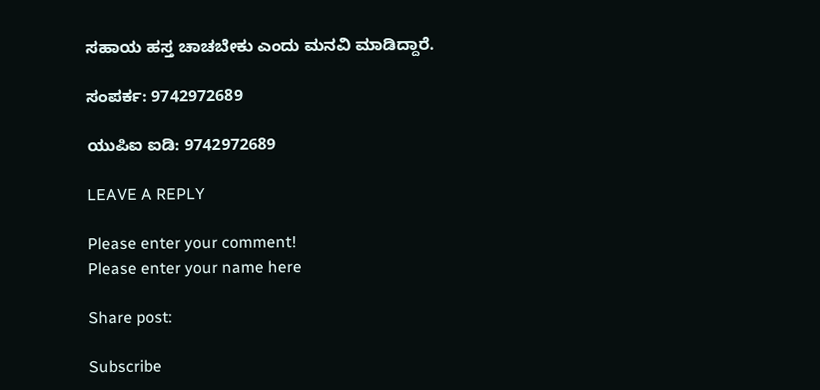ಸಹಾಯ ಹಸ್ತ ಚಾಚಬೇಕು ಎಂದು ಮನವಿ ಮಾಡಿದ್ದಾರೆ.

ಸಂಪರ್ಕ: 9742972689

ಯುಪಿಐ ಐಡಿ: 9742972689

LEAVE A REPLY

Please enter your comment!
Please enter your name here

Share post:

Subscribe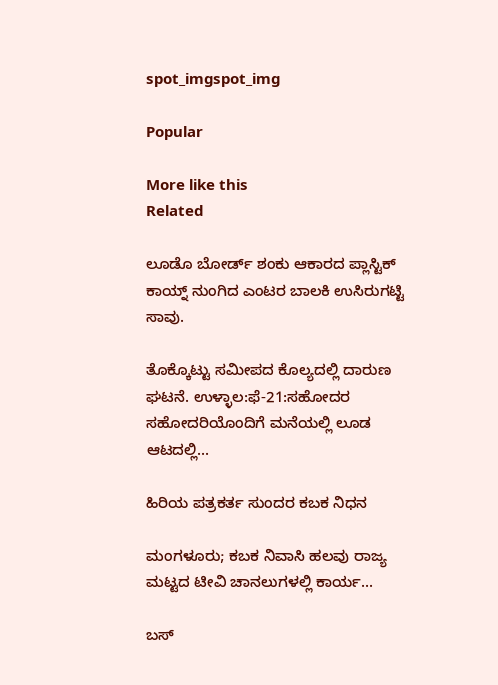spot_imgspot_img

Popular

More like this
Related

ಲೂಡೊ ಬೋರ್ಡ್ ಶಂಕು ಆಕಾರದ ಪ್ಲಾಸ್ಟಿಕ್ ಕಾಯ್ನ್ ನುಂಗಿದ ಎಂಟರ ಬಾಲಕಿ ಉಸಿರುಗಟ್ಟಿ ಸಾವು.

ತೊಕ್ಕೊಟ್ಟು ಸಮೀಪದ ಕೊಲ್ಯದಲ್ಲಿ ದಾರುಣ ಘಟನೆ. ಉಳ್ಳಾಲ:ಫೆ-21:ಸಹೋದರ ಸಹೋದರಿಯೊಂದಿಗೆ ಮನೆಯಲ್ಲಿ ಲೂಡ ಆಟದಲ್ಲಿ...

ಹಿರಿಯ ಪತ್ರಕರ್ತ ಸುಂದರ ಕಬಕ ನಿಧನ

ಮಂಗಳೂರು; ಕಬಕ ನಿವಾಸಿ ಹಲವು ರಾಜ್ಯ ಮಟ್ಟದ ಟೀವಿ ಚಾನಲುಗಳಲ್ಲಿ ಕಾರ್ಯ...

ಬಸ್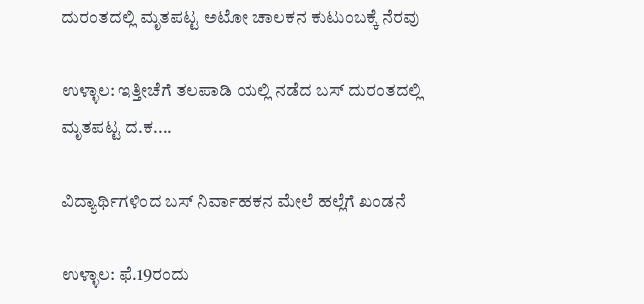ದುರಂತದಲ್ಲಿ ಮೃತಪಟ್ಟ ಅಟೋ ಚಾಲಕನ ಕುಟುಂಬಕ್ಕೆ ನೆರವು

ಉಳ್ಳಾಲ: ಇತ್ತೀಚೆಗೆ ತಲಪಾಡಿ ಯಲ್ಲಿ ನಡೆದ ಬಸ್ ದುರಂತದಲ್ಲಿ ಮೃತಪಟ್ಟ ದ.ಕ....

ವಿದ್ಯಾರ್ಥಿಗಳಿಂದ ಬಸ್ ನಿರ್ವಾಹಕನ ಮೇಲೆ ಹಲ್ಲೆಗೆ ಖಂಡನೆ

ಉಳ್ಳಾಲ: ಫೆ.19ರಂದು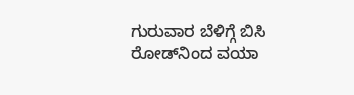ಗುರುವಾರ ಬೆಳಿಗ್ಗೆ ಬಿಸಿ ರೋಡ್‌ನಿಂದ ವಯಾ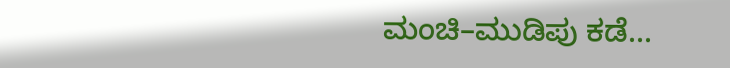ಮಂಚಿ–ಮುಡಿಪು ಕಡೆ...